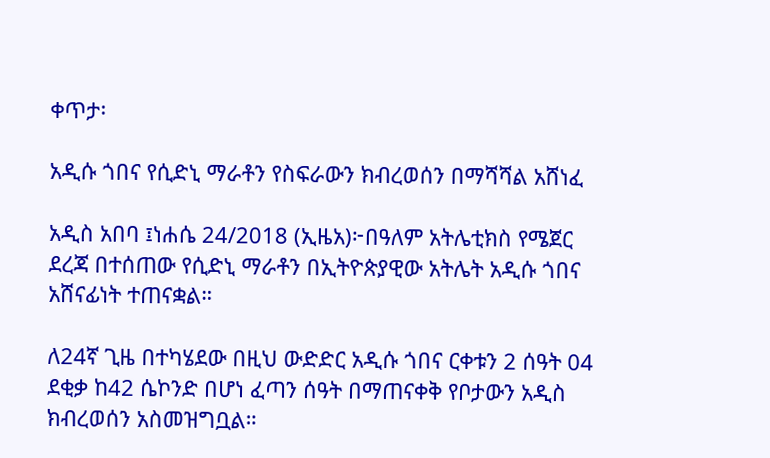ቀጥታ፡

አዲሱ ጎበና የሲድኒ ማራቶን የስፍራውን ክብረወሰን በማሻሻል አሸነፈ

አዲስ አበባ ፤ነሐሴ 24/2018 (ኢዜአ)፦በዓለም አትሌቲክስ የሜጀር ደረጃ በተሰጠው የሲድኒ ማራቶን በኢትዮጵያዊው አትሌት አዲሱ ጎበና አሸናፊነት ተጠናቋል።

ለ24ኛ ጊዜ በተካሄደው በዚህ ውድድር አዲሱ ጎበና ርቀቱን 2 ሰዓት 04 ደቂቃ ከ42 ሴኮንድ በሆነ ፈጣን ሰዓት በማጠናቀቅ የቦታውን አዲስ ክብረወሰን አስመዝግቧል።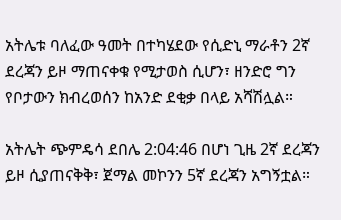አትሌቱ ባለፈው ዓመት በተካሄደው የሲድኒ ማራቶን 2ኛ ደረጃን ይዞ ማጠናቀቁ የሚታወስ ሲሆን፣ ዘንድሮ ግን የቦታውን ክብረወሰን ከአንድ ደቂቃ በላይ አሻሽሏል።

አትሌት ጭምዴሳ ደበሌ 2:04:46 በሆነ ጊዜ 2ኛ ደረጃን ይዞ ሲያጠናቅቅ፣ ጀማል መኮንን 5ኛ ደረጃን አግኝቷል።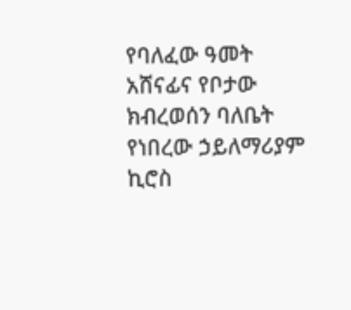የባለፈው ዓመት አሸናፊና የቦታው ክብረወሰን ባለቤት የነበረው ኃይለማሪያም ኪሮስ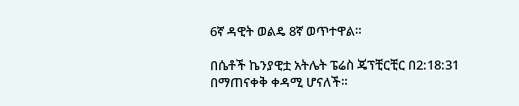6ኛ ዳዊት ወልዴ 8ኛ ወጥተዋል።

በሴቶች ኬንያዊቷ አትሌት ፔሬስ ጄፕቺርቺር በ2:18:31 በማጠናቀቅ ቀዳሚ ሆናለች።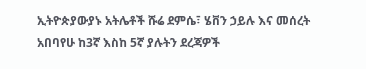ኢትዮጵያውያኑ አትሌቶች ሹሬ ደምሴ፣ ሄቨን ኃይሉ እና መሰረት አበባየሁ ከ3ኛ እስከ 5ኛ ያሉትን ደረጃዎች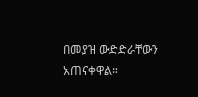በመያዝ ውድድራቸውን አጠናቀዋል።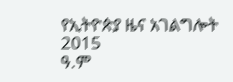የኢትዮጵያ ዜና አገልግሎት
2015
ዓ.ም